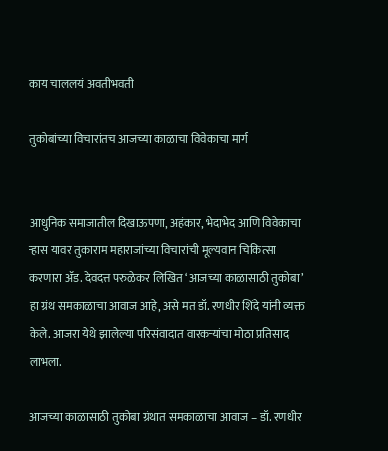काय चाललयं अवतीभवती

तुकोबांच्या विचारांतच आजच्या काळाचा विवेकाचा मार्ग


आधुनिक समाजातील दिखाऊपणा, अहंकार, भेदाभेद आणि विवेकाचा ऱ्हास यावर तुकाराम महाराजांच्या विचारांची मूल्यवान चिकित्सा करणारा ॲड. देवदत्त परुळेकर लिखित ‘आजच्या काळासाठी तुकोबा’ हा ग्रंथ समकाळाचा आवाज आहे, असे मत डॉ. रणधीर शिंदे यांनी व्यक्त केले. आजरा येथे झालेल्या परिसंवादात वारकऱ्यांचा मोठा प्रतिसाद लाभला.

आजच्या काळासाठी तुकोबा ग्रंथात समकाळाचा आवाज – डॉ. रणधीर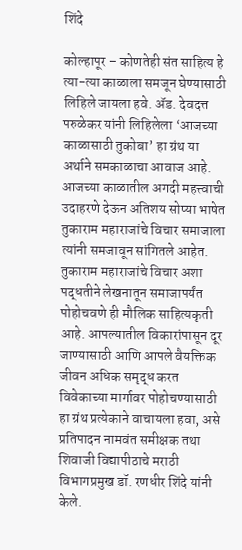शिंदे

कोल्हापूर – कोणतेही संत साहित्य हे त्या-त्या काळाला समजून घेण्यासाठी लिहिले जायला हवे. ॲड. देवदत्त परुळेकर यांनी लिहिलेला ‘आजच्या काळासाठी तुकोबा’ हा ग्रंथ या अर्थाने समकाळाचा आवाज आहे. आजच्या काळातील अगदी महत्त्वाची उदाहरणे देऊन अतिशय सोप्या भाषेत तुकाराम महाराजांचे विचार समाजाला त्यांनी समजावून सांगितले आहेत. तुकाराम महाराजांचे विचार अशा पद्धतीने लेखनातून समाजापर्यंत पोहोचवणे ही मौलिक साहित्यकृती आहे. आपल्यातील विकारांपासून दूर जाण्यासाठी आणि आपले वैयक्तिक जीवन अधिक समृद्ध करत विवेकाच्या मार्गावर पोहोचण्यासाठी हा ग्रंथ प्रत्येकाने वाचायला हवा, असे प्रतिपादन नामवंत समीक्षक तथा शिवाजी विद्यापीठाचे मराठी विभागप्रमुख डॉ. रणधीर शिंदे यांनी केले.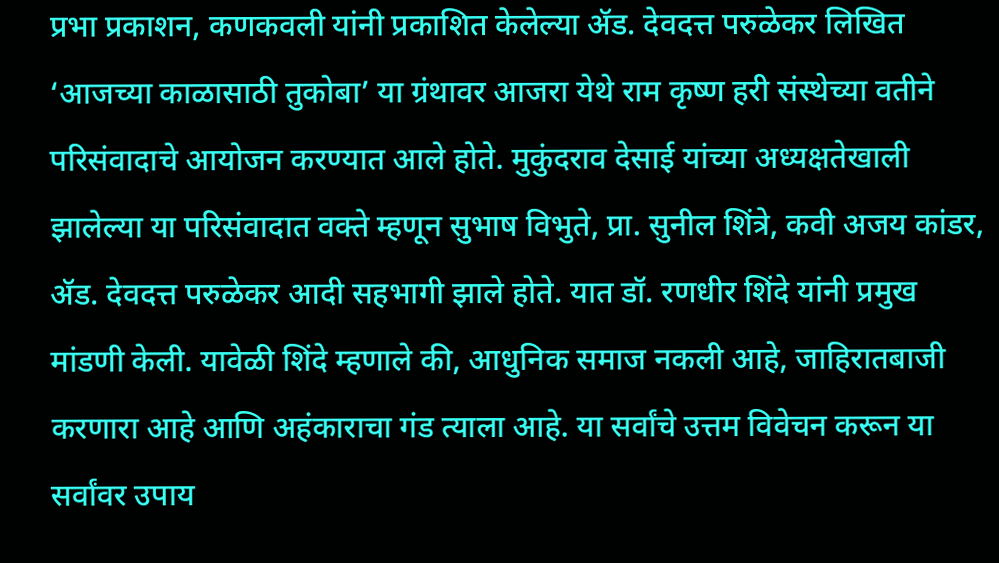प्रभा प्रकाशन, कणकवली यांनी प्रकाशित केलेल्या ॲड. देवदत्त परुळेकर लिखित ‘आजच्या काळासाठी तुकोबा’ या ग्रंथावर आजरा येथे राम कृष्ण हरी संस्थेच्या वतीने परिसंवादाचे आयोजन करण्यात आले होते. मुकुंदराव देसाई यांच्या अध्यक्षतेखाली झालेल्या या परिसंवादात वक्ते म्हणून सुभाष विभुते, प्रा. सुनील शिंत्रे, कवी अजय कांडर, ॲड. देवदत्त परुळेकर आदी सहभागी झाले होते. यात डॉ. रणधीर शिंदे यांनी प्रमुख मांडणी केली. यावेळी शिंदे म्हणाले की, आधुनिक समाज नकली आहे, जाहिरातबाजी करणारा आहे आणि अहंकाराचा गंड त्याला आहे. या सर्वांचे उत्तम विवेचन करून या सर्वांवर उपाय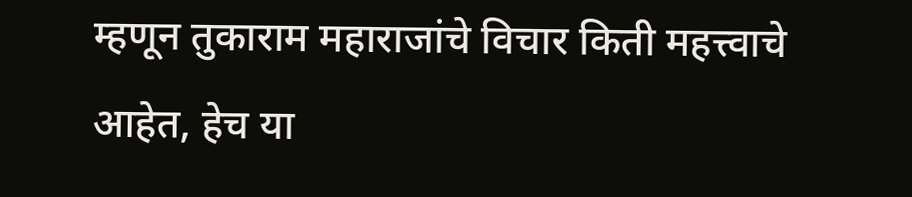म्हणून तुकाराम महाराजांचे विचार किती महत्त्वाचे आहेत, हेच या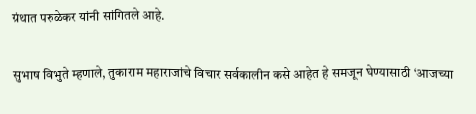ग्रंथात परुळेकर यांनी सांगितले आहे.

सुभाष विभुते म्हणाले, तुकाराम महाराजांचे विचार सर्वकालीन कसे आहेत हे समजून घेण्यासाठी ‘आजच्या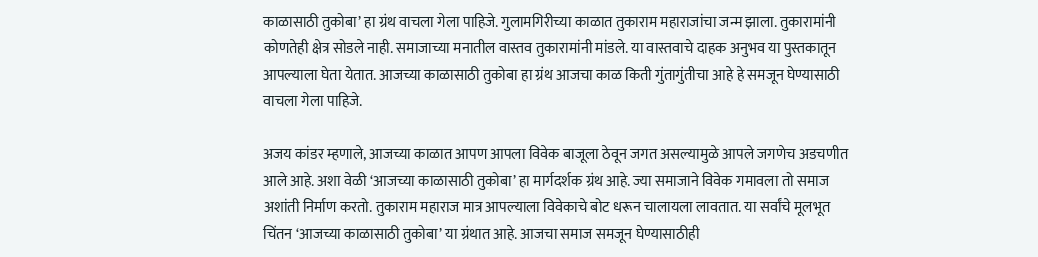काळासाठी तुकोबा’ हा ग्रंथ वाचला गेला पाहिजे. गुलामगिरीच्या काळात तुकाराम महाराजांचा जन्म झाला. तुकारामांनी कोणतेही क्षेत्र सोडले नाही. समाजाच्या मनातील वास्तव तुकारामांनी मांडले. या वास्तवाचे दाहक अनुभव या पुस्तकातून आपल्याला घेता येतात. आजच्या काळासाठी तुकोबा हा ग्रंथ आजचा काळ किती गुंतागुंतीचा आहे हे समजून घेण्यासाठी वाचला गेला पाहिजे.

अजय कांडर म्हणाले, आजच्या काळात आपण आपला विवेक बाजूला ठेवून जगत असल्यामुळे आपले जगणेच अडचणीत आले आहे. अशा वेळी ‘आजच्या काळासाठी तुकोबा’ हा मार्गदर्शक ग्रंथ आहे. ज्या समाजाने विवेक गमावला तो समाज अशांती निर्माण करतो. तुकाराम महाराज मात्र आपल्याला विवेकाचे बोट धरून चालायला लावतात. या सर्वांचे मूलभूत चिंतन ‘आजच्या काळासाठी तुकोबा’ या ग्रंथात आहे. आजचा समाज समजून घेण्यासाठीही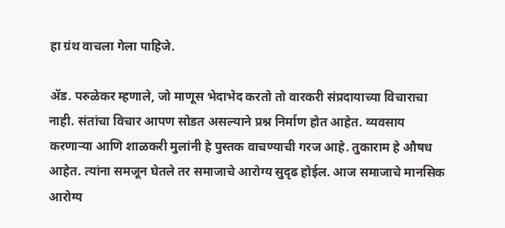हा ग्रंथ वाचला गेला पाहिजे.

ॲड. परुळेकर म्हणाले, जो माणूस भेदाभेद करतो तो वारकरी संप्रदायाच्या विचाराचा नाही. संतांचा विचार आपण सोडत असल्याने प्रश्न निर्माण होत आहेत. व्यवसाय करणाऱ्या आणि शाळकरी मुलांनी हे पुस्तक वाचण्याची गरज आहे. तुकाराम हे औषध आहेत. त्यांना समजून घेतले तर समाजाचे आरोग्य सुदृढ होईल. आज समाजाचे मानसिक आरोग्य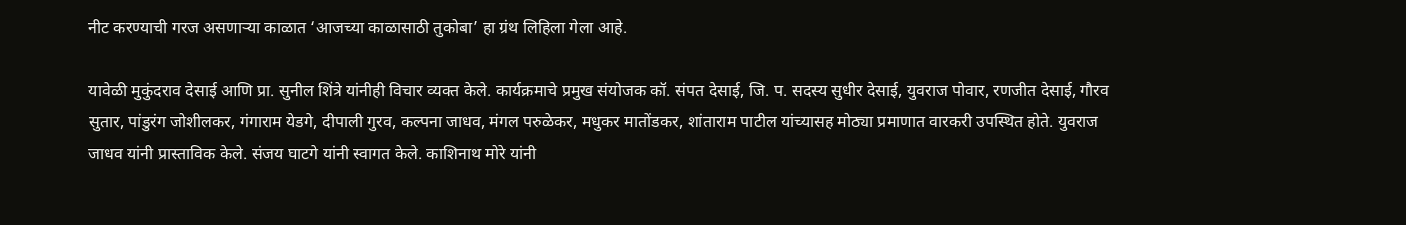नीट करण्याची गरज असणाऱ्या काळात ‘आजच्या काळासाठी तुकोबा’ हा ग्रंथ लिहिला गेला आहे.

यावेळी मुकुंदराव देसाई आणि प्रा. सुनील शिंत्रे यांनीही विचार व्यक्त केले. कार्यक्रमाचे प्रमुख संयोजक कॉ. संपत देसाई, जि. प. सदस्य सुधीर देसाई, युवराज पोवार, रणजीत देसाई, गौरव सुतार, पांडुरंग जोशीलकर, गंगाराम येडगे, दीपाली गुरव, कल्पना जाधव, मंगल परुळेकर, मधुकर मातोंडकर, शांताराम पाटील यांच्यासह मोठ्या प्रमाणात वारकरी उपस्थित होते. युवराज जाधव यांनी प्रास्ताविक केले. संजय घाटगे यांनी स्वागत केले. काशिनाथ मोरे यांनी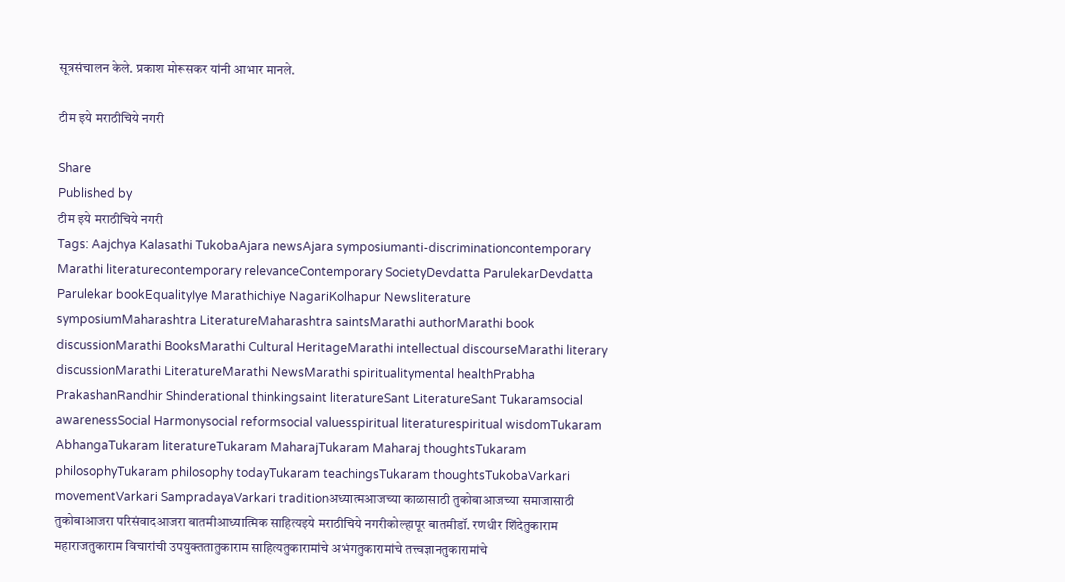सूत्रसंचालन केले. प्रकाश मोरूसकर यांनी आभार मानले.

टीम इये मराठीचिये नगरी

Share
Published by
टीम इये मराठीचिये नगरी
Tags: Aajchya Kalasathi TukobaAjara newsAjara symposiumanti-discriminationcontemporary Marathi literaturecontemporary relevanceContemporary SocietyDevdatta ParulekarDevdatta Parulekar bookEqualityIye Marathichiye NagariKolhapur Newsliterature symposiumMaharashtra LiteratureMaharashtra saintsMarathi authorMarathi book discussionMarathi BooksMarathi Cultural HeritageMarathi intellectual discourseMarathi literary discussionMarathi LiteratureMarathi NewsMarathi spiritualitymental healthPrabha PrakashanRandhir Shinderational thinkingsaint literatureSant LiteratureSant Tukaramsocial awarenessSocial Harmonysocial reformsocial valuesspiritual literaturespiritual wisdomTukaram AbhangaTukaram literatureTukaram MaharajTukaram Maharaj thoughtsTukaram philosophyTukaram philosophy todayTukaram teachingsTukaram thoughtsTukobaVarkari movementVarkari SampradayaVarkari traditionअध्यात्मआजच्या काळासाठी तुकोबाआजच्या समाजासाठी तुकोबाआजरा परिसंवादआजरा बातमीआध्यात्मिक साहित्यइये मराठीचिये नगरीकोल्हापूर बातमीडॉ. रणधीर शिंदेतुकाराम महाराजतुकाराम विचारांची उपयुक्ततातुकाराम साहित्यतुकारामांचे अभंगतुकारामांचे तत्त्वज्ञानतुकारामांचे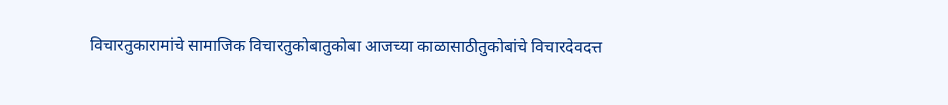विचारतुकारामांचे सामाजिक विचारतुकोबातुकोबा आजच्या काळासाठीतुकोबांचे विचारदेवदत्त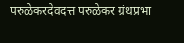परुळेकरदेवदत्त परुळेकर ग्रंथप्रभा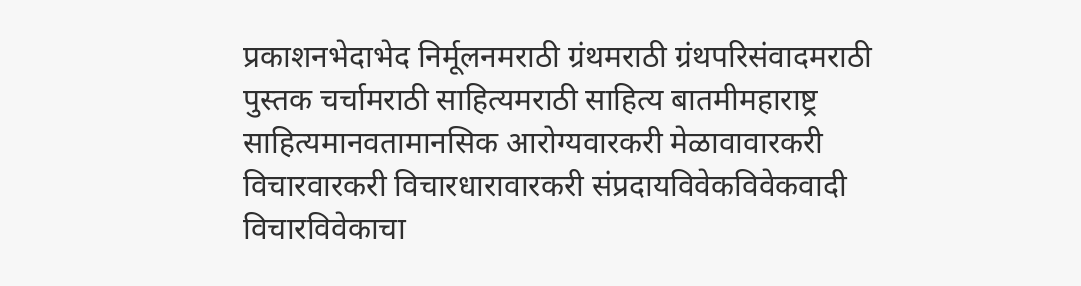प्रकाशनभेदाभेद निर्मूलनमराठी ग्रंथमराठी ग्रंथपरिसंवादमराठी पुस्तक चर्चामराठी साहित्यमराठी साहित्य बातमीमहाराष्ट्र साहित्यमानवतामानसिक आरोग्यवारकरी मेळावावारकरी विचारवारकरी विचारधारावारकरी संप्रदायविवेकविवेकवादी विचारविवेकाचा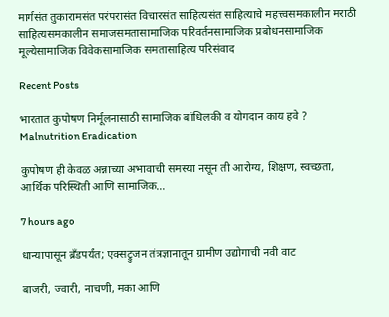मार्गसंत तुकारामसंत परंपरासंत विचारसंत साहित्यसंत साहित्याचे महत्त्वसमकालीन मराठी साहित्यसमकालीन समाजसमतासामाजिक परिवर्तनसामाजिक प्रबोधनसामाजिक मूल्येसामाजिक विवेकसामाजिक समतासाहित्य परिसंवाद

Recent Posts

भारतात कुपोषण निर्मूलनासाठी सामाजिक बांधिलकी व योगदान काय हवे ? Malnutrition Eradication

कुपोषण ही केवळ अन्नाच्या अभावाची समस्या नसून ती आरोग्य, शिक्षण, स्वच्छता, आर्थिक परिस्थिती आणि सामाजिक…

7 hours ago

धान्यापासून ब्रँडपर्यंत; एक्सट्रुजन तंत्रज्ञानातून ग्रामीण उद्योगाची नवी वाट

बाजरी, ज्वारी, नाचणी, मका आणि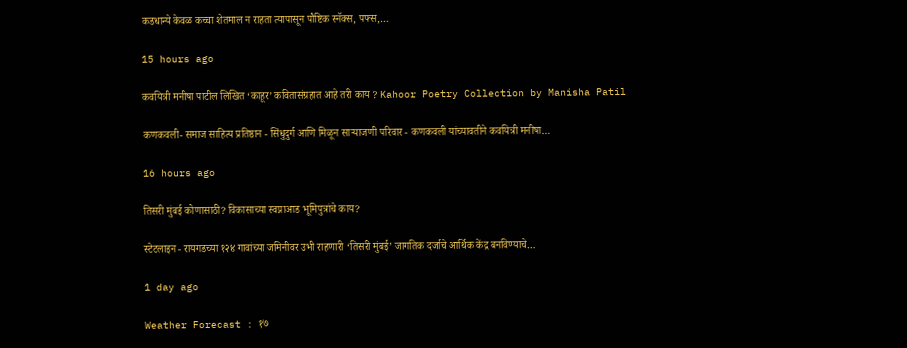कडधान्ये केवळ कच्चा शेतमाल न राहता त्यापासून पौष्टिक स्नॅक्स, पफ्स,…

15 hours ago

कवयित्री मनीषा पाटील लिखित ‘काहूर’ कवितासंग्रहात आहे तरी काय ? Kahoor Poetry Collection by Manisha Patil

कणकवली- समाज साहित्य प्रतिष्ठान - सिंधुदुर्ग आणि मिळून साऱ्याजणी परिवार - कणकवली यांच्यावतीने कवयित्री मनीषा…

16 hours ago

तिसरी मुंबई कोणासाठी? विकासाच्या स्वप्नाआड भूमिपुत्रांचे काय?

स्टेटलाइन - रायगडच्या १२४ गावांच्या जमिनीवर उभी राहणारी ‘तिसरी मुंबई’ जागतिक दर्जाचे आर्थिक केंद्र बनविण्याचे…

1 day ago

Weather Forecast : १७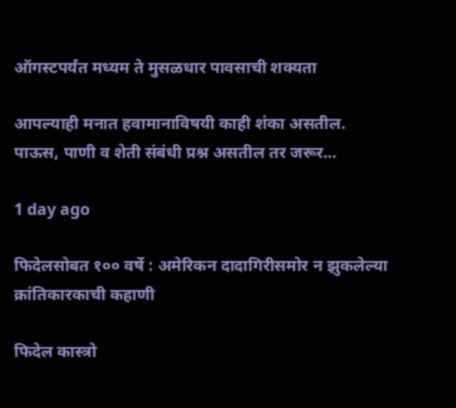ऑगस्टपर्यंत मध्यम ते मुसळधार पावसाची शक्यता

आपल्याही मनात हवामानाविषयी काही शंका असतील. पाऊस, पाणी व शेती संबंधी प्रश्न असतील तर जरूर…

1 day ago

फिदेलसोबत १०० वर्षे : अमेरिकन दादागिरीसमोर न झुकलेल्या क्रांतिकारकाची कहाणी

फिदेल कास्त्रो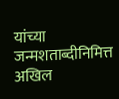यांच्या जन्मशताब्दीनिमित्त अखिल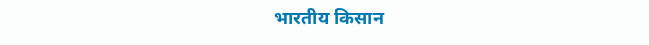भारतीय किसान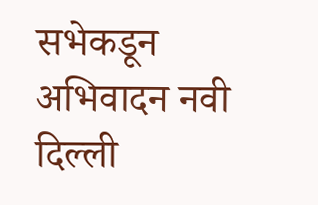सभेकडून अभिवादन नवी दिल्ली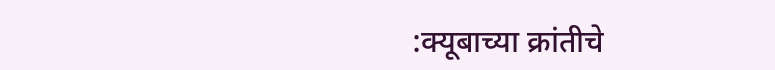:क्यूबाच्या क्रांतीचे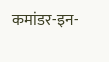कमांडर-इन-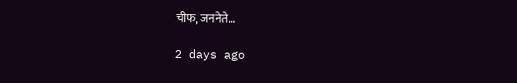चीफ, जननेते…

2 days ago